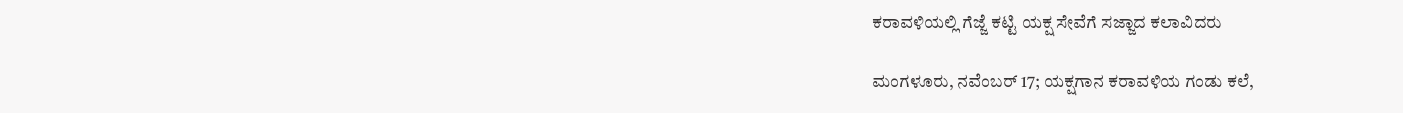ಕರಾವಳಿಯಲ್ಲಿ ಗೆಜ್ಜೆ ಕಟ್ಟಿ ಯಕ್ಷ ಸೇವೆಗೆ ಸಜ್ಜಾದ ಕಲಾವಿದರು

ಮಂಗಳೂರು, ನವೆಂಬರ್ 17; ಯಕ್ಷಗಾನ ಕರಾವಳಿಯ ಗಂಡು ಕಲೆ,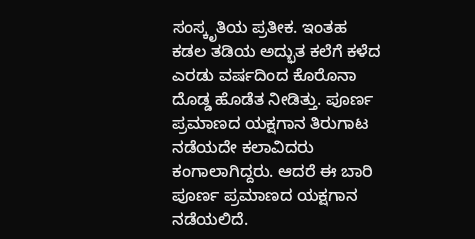ಸಂಸ್ಕೃತಿಯ ಪ್ರತೀಕ. ಇಂತಹ ಕಡಲ ತಡಿಯ ಅದ್ಭುತ ಕಲೆಗೆ ಕಳೆದ ಎರಡು ವರ್ಷದಿಂದ ಕೊರೊನಾ ದೊಡ್ಡ ಹೊಡೆತ ನೀಡಿತ್ತು. ಪೂರ್ಣ ಪ್ರಮಾಣದ ಯಕ್ಷಗಾನ ತಿರುಗಾಟ ನಡೆಯದೇ ಕಲಾವಿದರು ಕಂಗಾಲಾಗಿದ್ದರು. ಆದರೆ ಈ ಬಾರಿ ಪೂರ್ಣ ಪ್ರಮಾಣದ ಯಕ್ಷಗಾನ ನಡೆಯಲಿದೆ.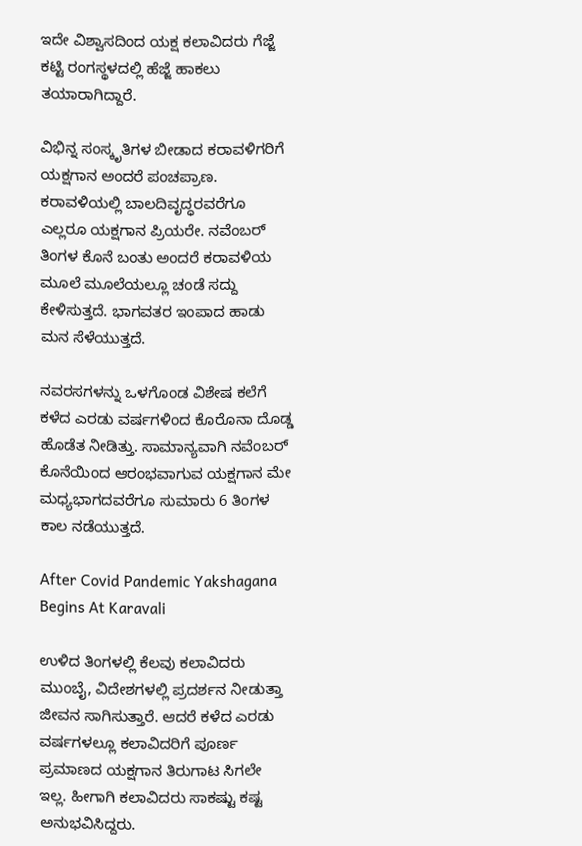ಇದೇ ವಿಶ್ವಾಸದಿಂದ ಯಕ್ಷ ಕಲಾವಿದರು ಗೆಜ್ಜೆ ಕಟ್ಟಿ ರಂಗಸ್ಥಳದಲ್ಲಿ ಹೆಜ್ಜೆ ಹಾಕಲು ತಯಾರಾಗಿದ್ದಾರೆ.

ವಿಭಿನ್ನ ಸಂಸ್ಕೃತಿಗಳ ಬೀಡಾದ ಕರಾವಳಿಗರಿಗೆ ಯಕ್ಷಗಾನ ಅಂದರೆ ಪಂಚಪ್ರಾಣ. ಕರಾವಳಿಯಲ್ಲಿ ಬಾಲದಿವೃದ್ಧರವರೆಗೂ ಎಲ್ಲರೂ ಯಕ್ಷಗಾನ ಪ್ರಿಯರೇ. ನವೆಂಬರ್ ತಿಂಗಳ ಕೊನೆ ಬಂತು ಅಂದರೆ ಕರಾವಳಿಯ ಮೂಲೆ ಮೂಲೆಯಲ್ಲೂ ಚಂಡೆ ಸದ್ದು ಕೇಳಿಸುತ್ತದೆ. ಭಾಗವತರ ಇಂಪಾದ ಹಾಡು ಮನ ಸೆಳೆಯುತ್ತದೆ.

ನವರಸಗಳನ್ನು ಒಳಗೊಂಡ ವಿಶೇಷ ಕಲೆಗೆ ಕಳೆದ ಎರಡು ವರ್ಷಗಳಿಂದ ಕೊರೊನಾ ದೊಡ್ಡ ಹೊಡೆತ ನೀಡಿತ್ತು. ಸಾಮಾನ್ಯವಾಗಿ ನವೆಂಬರ್ ಕೊನೆಯಿಂದ ಆರಂಭವಾಗುವ ಯಕ್ಷಗಾನ ಮೇ ಮಧ್ಯಭಾಗದವರೆಗೂ ಸುಮಾರು 6 ತಿಂಗಳ ಕಾಲ ನಡೆಯುತ್ತದೆ.

After Covid Pandemic Yakshagana Begins At Karavali

ಉಳಿದ ತಿಂಗಳಲ್ಲಿ ಕೆಲವು ಕಲಾವಿದರು ಮುಂಬೈ, ವಿದೇಶಗಳಲ್ಲಿ ಪ್ರದರ್ಶನ ನೀಡುತ್ತಾ ಜೀವನ ಸಾಗಿಸುತ್ತಾರೆ. ಆದರೆ ಕಳೆದ ಎರಡು ವರ್ಷಗಳಲ್ಲೂ ಕಲಾವಿದರಿಗೆ ಪೂರ್ಣ ಪ್ರಮಾಣದ ಯಕ್ಷಗಾನ ತಿರುಗಾಟ ಸಿಗಲೇ ಇಲ್ಲ. ಹೀಗಾಗಿ ಕಲಾವಿದರು ಸಾಕಷ್ಟು ಕಷ್ಟ ಅನುಭವಿಸಿದ್ದರು.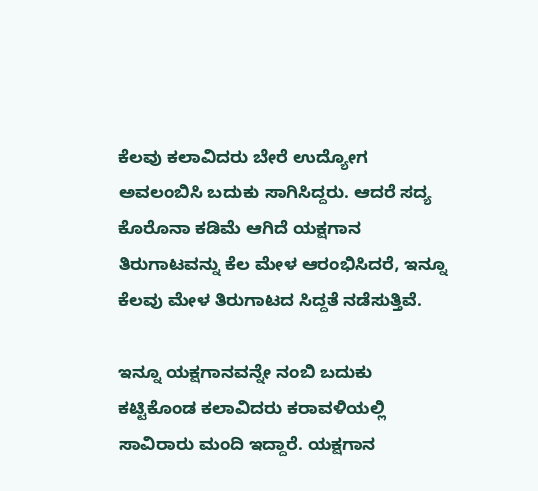ಕೆಲವು ಕಲಾವಿದರು ಬೇರೆ ಉದ್ಯೋಗ ಅವಲಂಬಿಸಿ ಬದುಕು ಸಾಗಿಸಿದ್ದರು. ಆದರೆ ಸದ್ಯ ಕೊರೊನಾ ಕಡಿಮೆ ಆಗಿದೆ ಯಕ್ಷಗಾನ ತಿರುಗಾಟವನ್ನು ಕೆಲ ಮೇಳ ಆರಂಭಿಸಿದರೆ, ಇನ್ನೂ ಕೆಲವು ಮೇಳ ತಿರುಗಾಟದ ಸಿದ್ದತೆ ನಡೆಸುತ್ತಿವೆ.

ಇನ್ನೂ ಯಕ್ಷಗಾನವನ್ನೇ ನಂಬಿ ಬದುಕು ಕಟ್ಟಿಕೊಂಡ ಕಲಾವಿದರು ಕರಾವಳಿಯಲ್ಲಿ ಸಾವಿರಾರು ಮಂದಿ ಇದ್ದಾರೆ. ಯಕ್ಷಗಾನ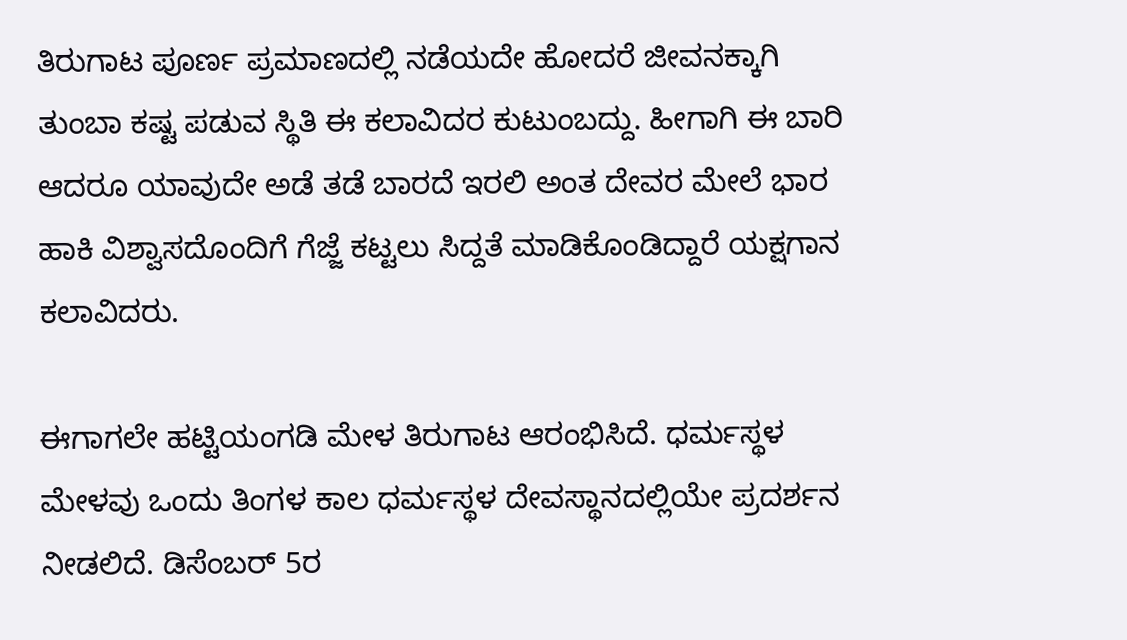ತಿರುಗಾಟ ಪೂರ್ಣ ಪ್ರಮಾಣದಲ್ಲಿ ನಡೆಯದೇ ಹೋದರೆ ಜೀವನಕ್ಕಾಗಿ ತುಂಬಾ ಕಷ್ಟ ಪಡುವ ಸ್ಥಿತಿ ಈ ಕಲಾವಿದರ ಕುಟುಂಬದ್ದು. ಹೀಗಾಗಿ ಈ ಬಾರಿ ಆದರೂ ಯಾವುದೇ ಅಡೆ ತಡೆ ಬಾರದೆ ಇರಲಿ ಅಂತ ದೇವರ ಮೇಲೆ ಭಾರ ಹಾಕಿ ವಿಶ್ವಾಸದೊಂದಿಗೆ ಗೆಜ್ಜೆ ಕಟ್ಟಲು ಸಿದ್ದತೆ ಮಾಡಿಕೊಂಡಿದ್ದಾರೆ ಯಕ್ಷಗಾನ ಕಲಾವಿದರು.

ಈಗಾಗಲೇ ಹಟ್ಟಿಯಂಗಡಿ ಮೇಳ ತಿರುಗಾಟ ಆರಂಭಿಸಿದೆ. ಧರ್ಮಸ್ಥಳ ಮೇಳವು ಒಂದು ತಿಂಗಳ ಕಾಲ ಧರ್ಮಸ್ಥಳ ದೇವಸ್ಥಾನದಲ್ಲಿಯೇ ಪ್ರದರ್ಶನ ನೀಡಲಿದೆ. ಡಿಸೆಂಬರ್ 5ರ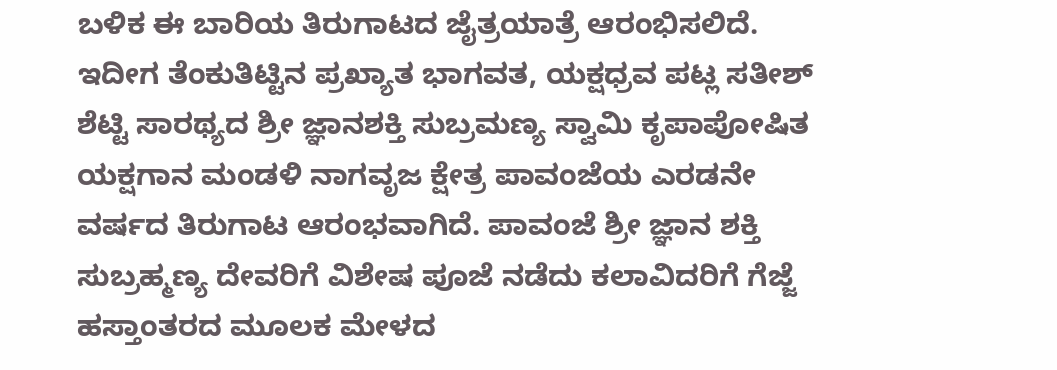ಬಳಿಕ ಈ ಬಾರಿಯ ತಿರುಗಾಟದ ಜೈತ್ರಯಾತ್ರೆ ಆರಂಭಿಸಲಿದೆ‌. ಇದೀಗ ತೆಂಕುತಿಟ್ಟಿನ ಪ್ರಖ್ಯಾತ ಭಾಗವತ, ಯಕ್ಷಧ್ರವ ಪಟ್ಲ ಸತೀಶ್ ಶೆಟ್ಟಿ ಸಾರಥ್ಯದ ಶ್ರೀ ಜ್ಞಾನಶಕ್ತಿ ಸುಬ್ರಮಣ್ಯ ಸ್ವಾಮಿ ಕೃಪಾಪೋಷಿತ ಯಕ್ಷಗಾನ ಮಂಡಳಿ ನಾಗವೃಜ ಕ್ಷೇತ್ರ ಪಾವಂಜೆಯ ಎರಡನೇ ವರ್ಷದ ತಿರುಗಾಟ ಆರಂಭವಾಗಿದೆ. ಪಾವಂಜೆ ಶ್ರೀ ಜ್ಞಾನ ಶಕ್ತಿ ಸುಬ್ರಹ್ಮಣ್ಯ ದೇವರಿಗೆ ವಿಶೇಷ ಪೂಜೆ ನಡೆದು ಕಲಾವಿದರಿಗೆ ಗೆಜ್ಜೆ ಹಸ್ತಾಂತರದ ಮೂಲಕ ಮೇಳದ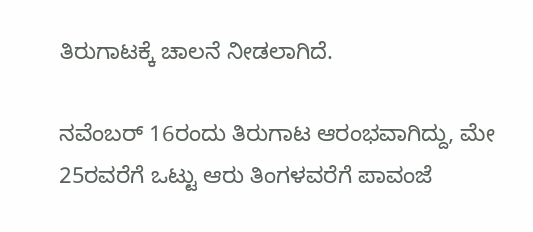ತಿರುಗಾಟಕ್ಕೆ ಚಾಲನೆ ನೀಡಲಾಗಿದೆ.

ನವೆಂಬರ್ 16ರಂದು ತಿರುಗಾಟ ಆರಂಭವಾಗಿದ್ದು, ಮೇ 25ರವರೆಗೆ ಒಟ್ಟು ಆರು ತಿಂಗಳವರೆಗೆ ಪಾವಂಜೆ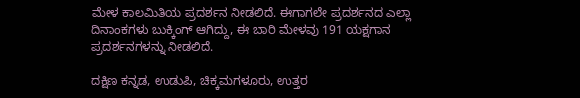ಮೇಳ ಕಾಲಮಿತಿಯ ಪ್ರದರ್ಶನ ನೀಡಲಿದೆ. ಈಗಾಗಲೇ ಪ್ರದರ್ಶನದ ಎಲ್ಲಾ ದಿನಾಂಕಗಳು ಬುಕ್ಕಿಂಗ್ ಆಗಿದ್ದು, ಈ ಬಾರಿ ಮೇಳವು 191 ಯಕ್ಷಗಾನ ಪ್ರದರ್ಶನಗಳನ್ನು ನೀಡಲಿದೆ‌.

ದಕ್ಷಿಣ ಕನ್ನಡ, ಉಡುಪಿ, ಚಿಕ್ಕಮಗಳೂರು, ಉತ್ತರ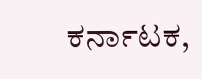ಕರ್ನಾಟಕ,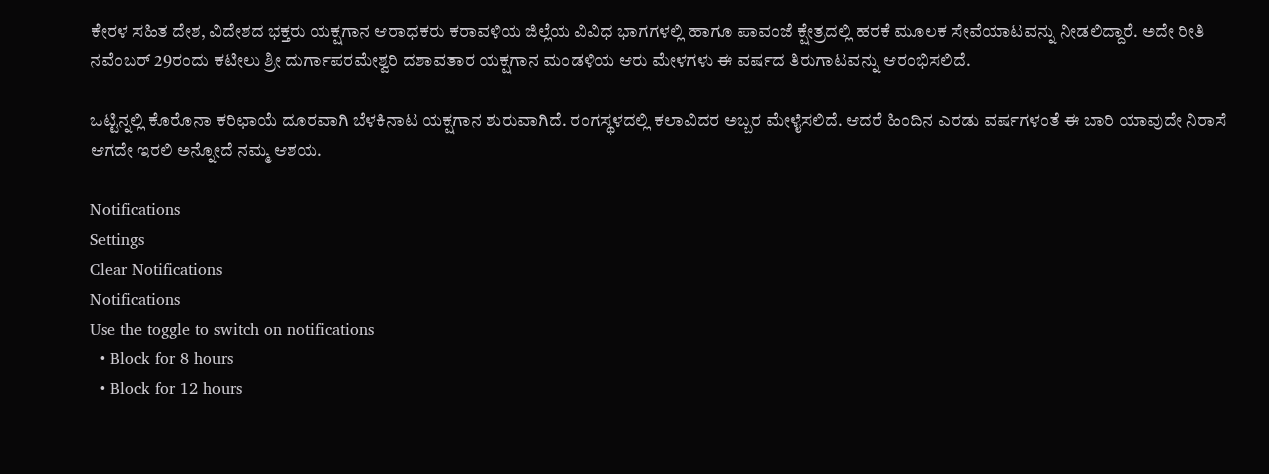ಕೇರಳ ಸಹಿತ ದೇಶ, ವಿದೇಶದ ಭಕ್ತರು ಯಕ್ಷಗಾನ ಆರಾಧಕರು ಕರಾವಳಿಯ ಜಿಲ್ಲೆಯ ವಿವಿಧ ಭಾಗಗಳಲ್ಲಿ ಹಾಗೂ ಪಾವಂಜೆ ಕ್ಷೇತ್ರದಲ್ಲಿ ಹರಕೆ ಮೂಲಕ ಸೇವೆಯಾಟವನ್ನು ನೀಡಲಿದ್ದಾರೆ‌. ಅದೇ ರೀತಿ ನವೆಂಬರ್ 29ರಂದು ಕಟೀಲು ಶ್ರೀ ದುರ್ಗಾಪರಮೇಶ್ವರಿ ದಶಾವತಾರ ಯಕ್ಷಗಾನ ಮಂಡಳಿಯ ಆರು ಮೇಳಗಳು ಈ ವರ್ಷದ ತಿರುಗಾಟವನ್ನು ಆರಂಭಿಸಲಿದೆ.

ಒಟ್ಟಿನ್ನಲ್ಲಿ ಕೊರೊನಾ ಕರಿಛಾಯೆ ದೂರವಾಗಿ ಬೆಳಕಿನಾಟ ಯಕ್ಷಗಾನ ಶುರುವಾಗಿದೆ. ರಂಗಸ್ಥಳದಲ್ಲಿ ಕಲಾವಿದರ ಅಬ್ಬರ ಮೇಳೈಸಲಿದೆ. ಆದರೆ ಹಿಂದಿನ ಎರಡು ವರ್ಷಗಳಂತೆ ಈ ಬಾರಿ ಯಾವುದೇ ನಿರಾಸೆ ಆಗದೇ ಇರಲಿ ಅನ್ನೋದೆ ನಮ್ಮ ಆಶಯ.

Notifications
Settings
Clear Notifications
Notifications
Use the toggle to switch on notifications
  • Block for 8 hours
  • Block for 12 hours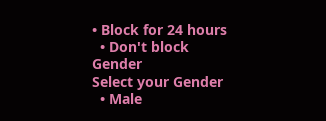• Block for 24 hours
  • Don't block
Gender
Select your Gender
  • Male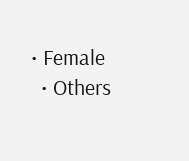• Female
  • Others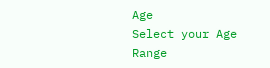Age
Select your Age Range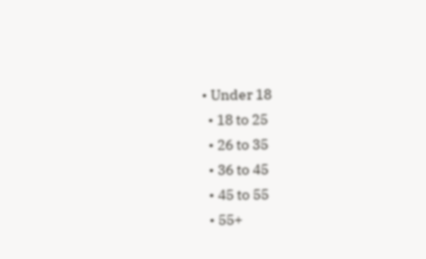• Under 18
  • 18 to 25
  • 26 to 35
  • 36 to 45
  • 45 to 55
  • 55+